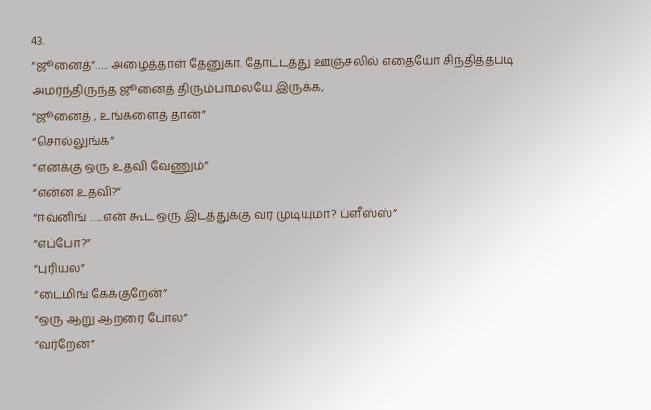43.
“ஜூனைத்”….. அழைத்தாள் தேனுகா. தோட்டத்து ஊஞ்சலில் எதையோ சிந்தித்தபடி அமர்ந்திருந்த ஜூனைத் திரும்பாமலயே இருக்க,
“ஜூனைத் , உங்களைத் தான்”
“சொல்லுங்க”
“எனக்கு ஒரு உதவி வேணும்”
“என்ன உதவி?”
“ஈவ்னிங் …..என் கூட ஒரு இடத்துக்கு வர முடியுமா? ப்ளீஸ்ஸ்”
“எப்போ?”
“புரியல”
“டைமிங் கேக்குறேன்”
“ஒரு ஆறு ஆறரை போல”
“வர்றேன்”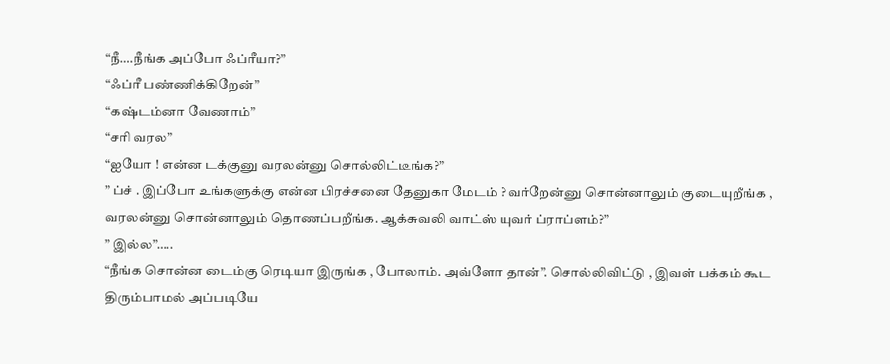“நீ….நீங்க அப்போ ஃப்ரீயா?”
“ஃப்ரீ பண்ணிக்கிறேன்”
“கஷ்டம்னா வேணாம்”
“சரி வரல”
“ஐயோ ! என்ன டக்குனு வரலன்னு சொல்லிட்டீங்க?”
” ப்ச் . இப்போ உங்களுக்கு என்ன பிரச்சனை தேனுகா மேடம் ? வர்றேன்னு சொன்னாலும் குடையுறீங்க , வரலன்னு சொன்னாலும் தொணப்பறீங்க. ஆக்சுவலி வாட்ஸ் யுவர் ப்ராப்ளம்?”
” இல்ல”…..
“நீங்க சொன்ன டைம்கு ரெடியா இருங்க , போலாம். அவ்ளோ தான்”. சொல்லிவிட்டு , இவள் பக்கம் கூட திரும்பாமல் அப்படியே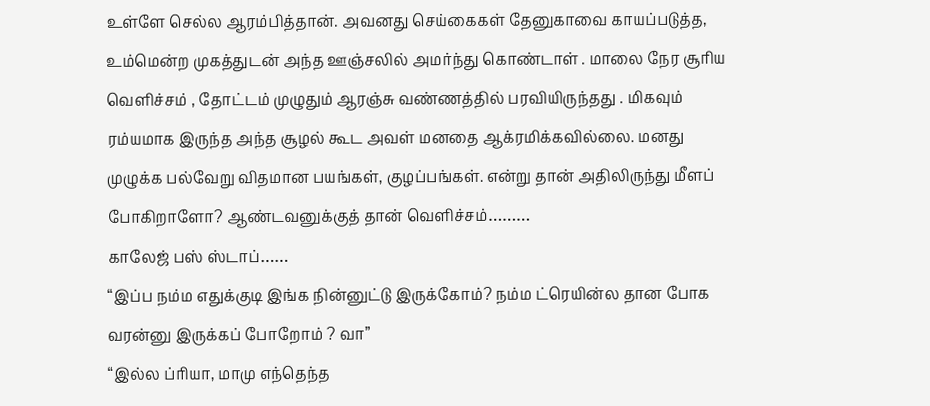உள்ளே செல்ல ஆரம்பித்தான். அவனது செய்கைகள் தேனுகாவை காயப்படுத்த, உம்மென்ற முகத்துடன் அந்த ஊஞ்சலில் அமர்ந்து கொண்டாள் . மாலை நேர சூரிய வெளிச்சம் , தோட்டம் முழுதும் ஆரஞ்சு வண்ணத்தில் பரவியிருந்தது . மிகவும் ரம்யமாக இருந்த அந்த சூழல் கூட அவள் மனதை ஆக்ரமிக்கவில்லை. மனது முழுக்க பல்வேறு விதமான பயங்கள், குழப்பங்கள். என்று தான் அதிலிருந்து மீளப் போகிறாளோ? ஆண்டவனுக்குத் தான் வெளிச்சம்………
காலேஜ் பஸ் ஸ்டாப்……
“இப்ப நம்ம எதுக்குடி இங்க நின்னுட்டு இருக்கோம்? நம்ம ட்ரெயின்ல தான போக வரன்னு இருக்கப் போறோம் ? வா”
“இல்ல ப்ரியா, மாமு எந்தெந்த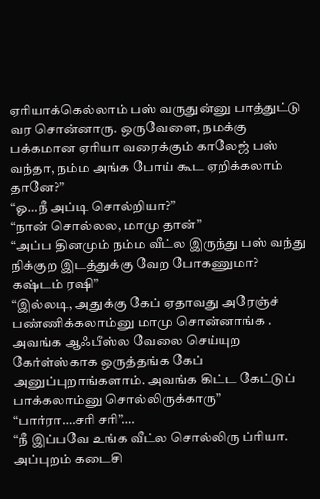ஏரியாக்கெல்லாம் பஸ் வருதுன்னு பாத்துட்டு வர சொன்னாரு. ஒருவேளை, நமக்கு பக்கமான ஏரியா வரைக்கும் காலேஜ் பஸ் வந்தா, நம்ம அங்க போய் கூட ஏறிக்கலாம் தானே?”
“ஓ…நீ அப்டி சொல்றியா?”
“நான் சொல்லல, மாமு தான்”
“அப்ப தினமும் நம்ம வீட்ல இருந்து பஸ் வந்து நிக்குற இடத்துக்கு வேற போகணுமா? கஷ்டம் ரஷி”
“இல்லடி, அதுக்கு கேப் ஏதாவது அரேஞ்ச் பண்ணிக்கலாம்னு மாமு சொன்னாங்க . அவங்க ஆஃபீஸ்ல வேலை செய்யுற கேர்ள்ஸ்காக ஒருத்தங்க கேப் அனுப்புறாங்களாம். அவங்க கிட்ட கேட்டுப் பாக்கலாம்னு சொல்லிருக்காரு”
“பார்ரா….சரி சரி”….
“நீ இப்பவே உங்க வீட்ல சொல்லிரு ப்ரியா. அப்புறம் கடைசி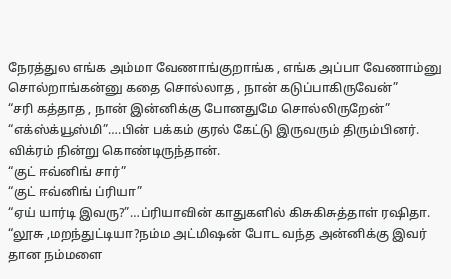நேரத்துல எங்க அம்மா வேணாங்குறாங்க , எங்க அப்பா வேணாம்னு சொல்றாங்கன்னு கதை சொல்லாத , நான் கடுப்பாகிருவேன்”
“சரி கத்தாத , நான் இன்னிக்கு போனதுமே சொல்லிருறேன்”
“எக்ஸ்க்யூஸ்மி”….பின் பக்கம் குரல் கேட்டு இருவரும் திரும்பினர். விக்ரம் நின்று கொண்டிருந்தான்.
“குட் ஈவ்னிங் சார்”
“குட் ஈவ்னிங் ப்ரியா”
“ஏய் யார்டி இவரு?”…ப்ரியாவின் காதுகளில் கிசுகிசுத்தாள் ரஷிதா.
“லூசு ,மறந்துட்டியா?நம்ம அட்மிஷன் போட வந்த அன்னிக்கு இவர் தான நம்மளை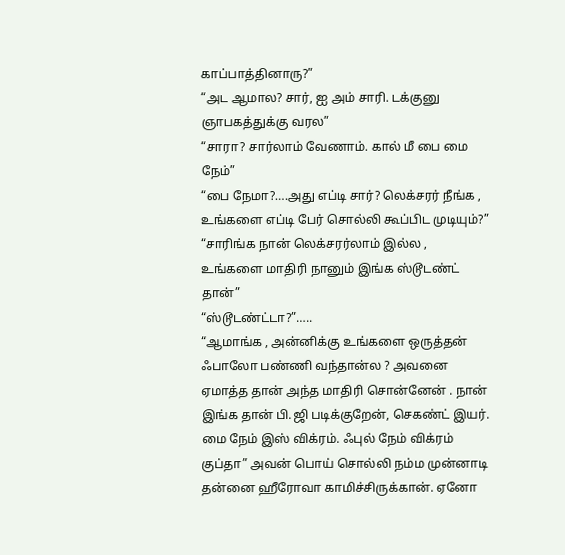காப்பாத்தினாரு?”
“அட ஆமால? சார், ஐ அம் சாரி. டக்குனு ஞாபகத்துக்கு வரல”
“சாரா? சார்லாம் வேணாம். கால் மீ பை மை நேம்”
“பை நேமா?….அது எப்டி சார்? லெக்சரர் நீங்க , உங்களை எப்டி பேர் சொல்லி கூப்பிட முடியும்?”
“சாரிங்க நான் லெக்சரர்லாம் இல்ல , உங்களை மாதிரி நானும் இங்க ஸ்டூடண்ட் தான்”
“ஸ்டூடண்ட்டா?”…..
“ஆமாங்க , அன்னிக்கு உங்களை ஒருத்தன் ஃபாலோ பண்ணி வந்தான்ல ? அவனை ஏமாத்த தான் அந்த மாதிரி சொன்னேன் . நான் இங்க தான் பி.ஜி படிக்குறேன், செகண்ட் இயர். மை நேம் இஸ் விக்ரம். ஃபுல் நேம் விக்ரம் குப்தா” அவன் பொய் சொல்லி நம்ம முன்னாடி தன்னை ஹீரோவா காமிச்சிருக்கான். ஏனோ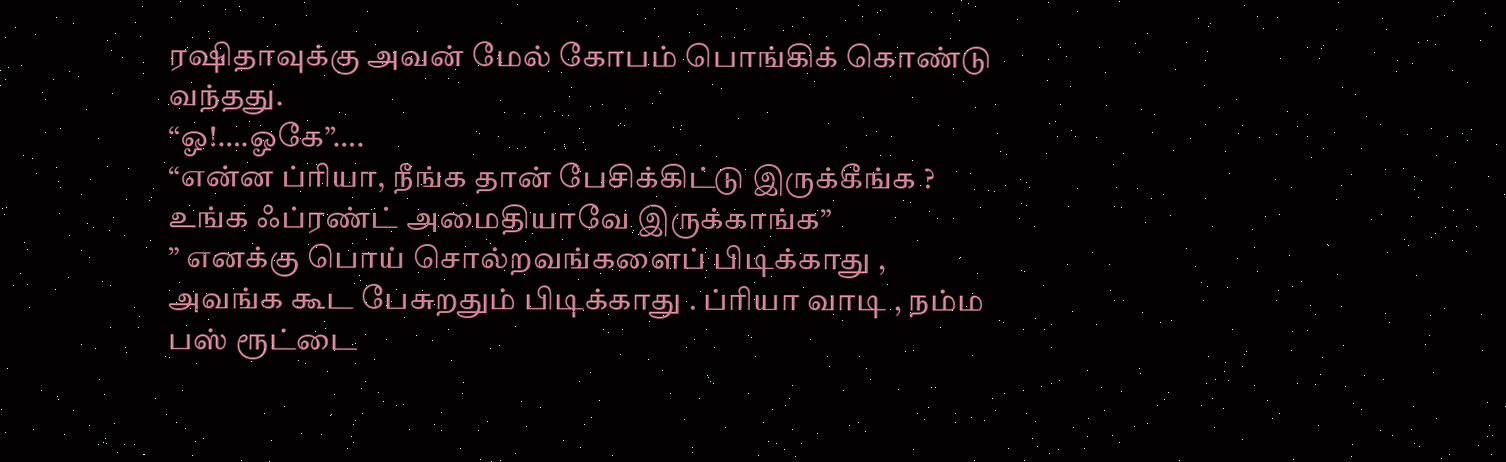ரஷிதாவுக்கு அவன் மேல் கோபம் பொங்கிக் கொண்டு வந்தது.
“ஓ!….ஓகே”….
“என்ன ப்ரியா, நீங்க தான் பேசிக்கிட்டு இருக்கீங்க ? உங்க ஃப்ரண்ட் அமைதியாவே இருக்காங்க”
” எனக்கு பொய் சொல்றவங்களைப் பிடிக்காது , அவங்க கூட பேசுறதும் பிடிக்காது . ப்ரியா வாடி , நம்ம பஸ் ரூட்டை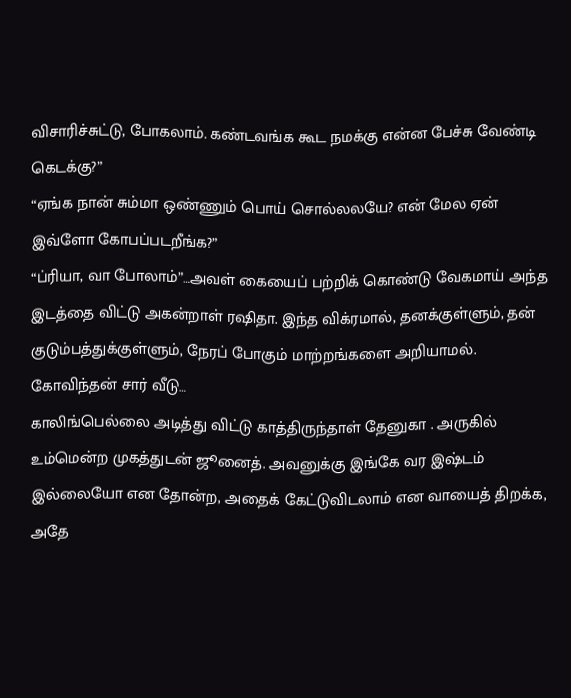விசாரிச்சுட்டு, போகலாம். கண்டவங்க கூட நமக்கு என்ன பேச்சு வேண்டி கெடக்கு?”
“ஏங்க நான் சும்மா ஒண்ணும் பொய் சொல்லலயே? என் மேல ஏன் இவ்ளோ கோபப்படறீங்க?”
“ப்ரியா, வா போலாம்”…அவள் கையைப் பற்றிக் கொண்டு வேகமாய் அந்த இடத்தை விட்டு அகன்றாள் ரஷிதா. இந்த விக்ரமால், தனக்குள்ளும், தன் குடும்பத்துக்குள்ளும், நேரப் போகும் மாற்றங்களை அறியாமல்.
கோவிந்தன் சார் வீடு…
காலிங்பெல்லை அடித்து விட்டு காத்திருந்தாள் தேனுகா . அருகில் உம்மென்ற முகத்துடன் ஜூனைத். அவனுக்கு இங்கே வர இஷ்டம் இல்லையோ என தோன்ற, அதைக் கேட்டுவிடலாம் என வாயைத் திறக்க, அதே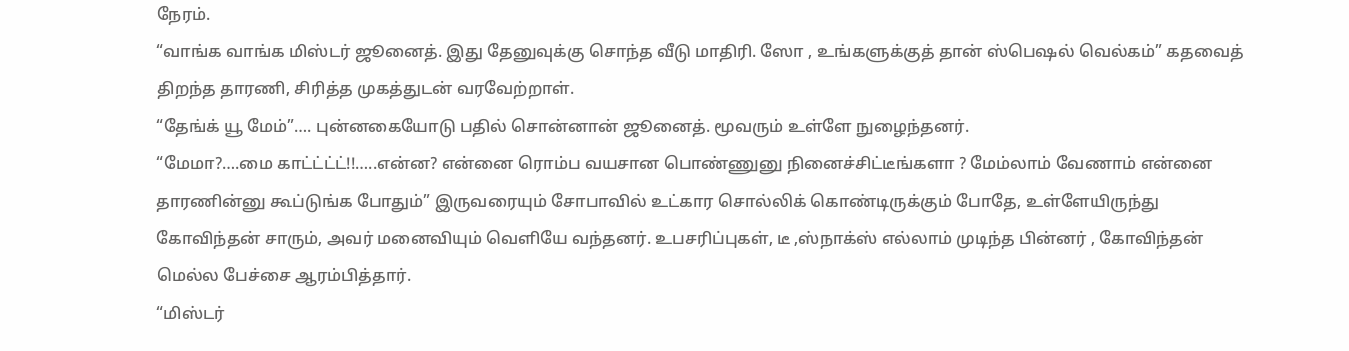நேரம்.
“வாங்க வாங்க மிஸ்டர் ஜூனைத். இது தேனுவுக்கு சொந்த வீடு மாதிரி. ஸோ , உங்களுக்குத் தான் ஸ்பெஷல் வெல்கம்” கதவைத் திறந்த தாரணி, சிரித்த முகத்துடன் வரவேற்றாள்.
“தேங்க் யூ மேம்”…. புன்னகையோடு பதில் சொன்னான் ஜூனைத். மூவரும் உள்ளே நுழைந்தனர்.
“மேமா?….மை காட்ட்ட்ட்!!…..என்ன? என்னை ரொம்ப வயசான பொண்ணுனு நினைச்சிட்டீங்களா ? மேம்லாம் வேணாம் என்னை தாரணின்னு கூப்டுங்க போதும்” இருவரையும் சோபாவில் உட்கார சொல்லிக் கொண்டிருக்கும் போதே, உள்ளேயிருந்து கோவிந்தன் சாரும், அவர் மனைவியும் வெளியே வந்தனர். உபசரிப்புகள், டீ ,ஸ்நாக்ஸ் எல்லாம் முடிந்த பின்னர் , கோவிந்தன் மெல்ல பேச்சை ஆரம்பித்தார்.
“மிஸ்டர்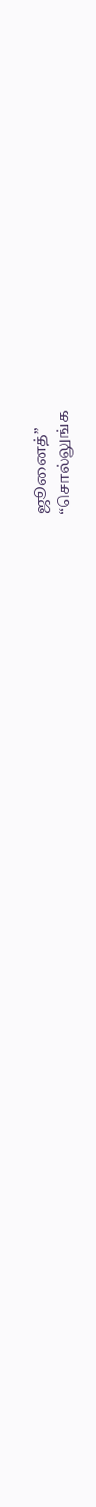ஜூனைத்”
“சொல்லுங்க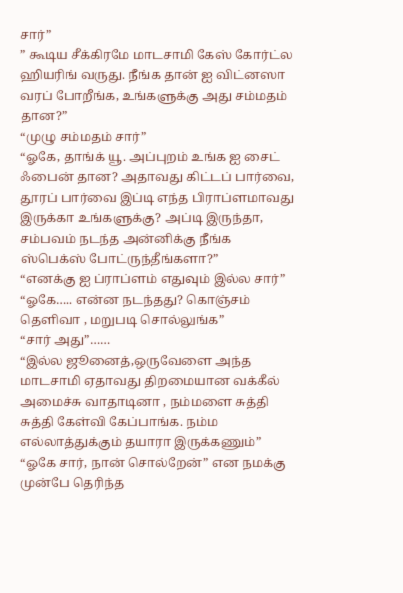சார்”
” கூடிய சீக்கிரமே மாடசாமி கேஸ் கோர்ட்ல ஹியரிங் வருது. நீங்க தான் ஐ விட்னஸா வரப் போறீங்க, உங்களுக்கு அது சம்மதம் தான?”
“முழு சம்மதம் சார்”
“ஓகே, தாங்க் யூ. அப்புறம் உங்க ஐ சைட் ஃபைன் தான? அதாவது கிட்டப் பார்வை, தூரப் பார்வை இப்டி எந்த பிராப்ளமாவது இருக்கா உங்களுக்கு? அப்டி இருந்தா, சம்பவம் நடந்த அன்னிக்கு நீங்க ஸ்பெக்ஸ் போட்ருந்தீங்களா?”
“எனக்கு ஐ ப்ராப்ளம் எதுவும் இல்ல சார்”
“ஓகே….. என்ன நடந்தது? கொஞ்சம் தெளிவா , மறுபடி சொல்லுங்க”
“சார் அது”……
“இல்ல ஜூனைத்,ஒருவேளை அந்த மாடசாமி ஏதாவது திறமையான வக்கீல் அமைச்சு வாதாடினா , நம்மளை சுத்தி சுத்தி கேள்வி கேப்பாங்க. நம்ம எல்லாத்துக்கும் தயாரா இருக்கணும்”
“ஓகே சார், நான் சொல்றேன்” என நமக்கு முன்பே தெரிந்த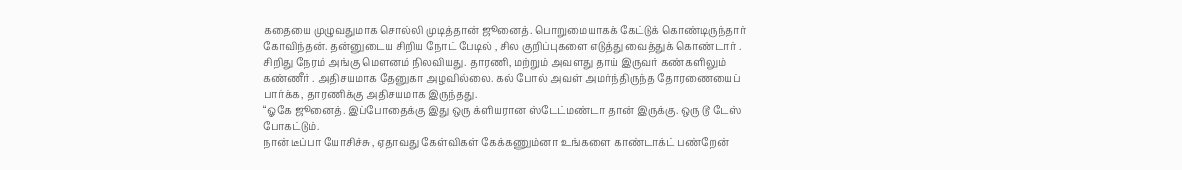கதையை முழுவதுமாக சொல்லி முடித்தான் ஜூனைத். பொறுமையாகக் கேட்டுக் கொண்டிருந்தார் கோவிந்தன். தன்னுடைய சிறிய நோட் பேடில் , சில குறிப்புகளை எடுத்து வைத்துக் கொண்டார் . சிறிது நேரம் அங்கு மௌனம் நிலவியது. தாரணி, மற்றும் அவளது தாய் இருவர் கண்களிலும் கண்ணீர் . அதிசயமாக தேனுகா அழவில்லை. கல் போல் அவள் அமர்ந்திருந்த தோரணையைப் பார்க்க, தாரணிக்கு அதிசயமாக இருந்தது.
“ஓகே ஜூனைத். இப்போதைக்கு இது ஒரு க்ளியரான ஸ்டேட்மண்டா தான் இருக்கு. ஒரு டூ டேஸ் போகட்டும்.
நான் டீப்பா யோசிச்சு , ஏதாவது கேள்விகள் கேக்கணும்னா உங்களை காண்டாக்ட் பண்றேன்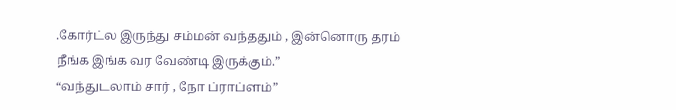.கோர்ட்ல இருந்து சம்மன் வந்ததும் , இன்னொரு தரம் நீங்க இங்க வர வேண்டி இருக்கும்.”
“வந்துடலாம் சார் , நோ ப்ராப்ளம்”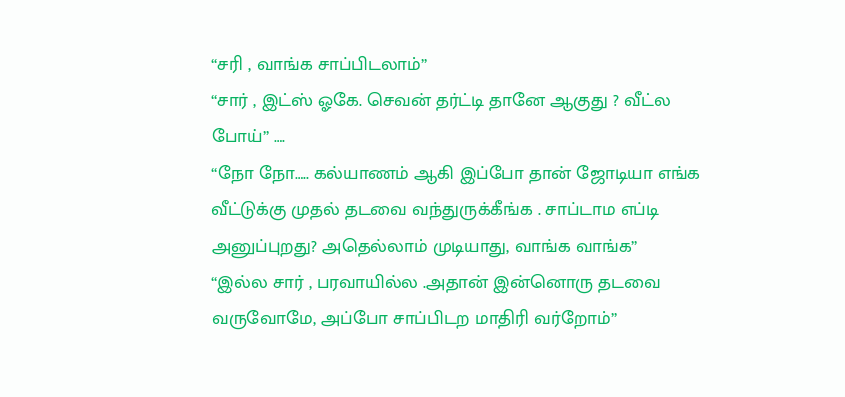“சரி , வாங்க சாப்பிடலாம்”
“சார் , இட்ஸ் ஓகே. செவன் தர்ட்டி தானே ஆகுது ? வீட்ல போய்” ….
“நோ நோ….. கல்யாணம் ஆகி இப்போ தான் ஜோடியா எங்க வீட்டுக்கு முதல் தடவை வந்துருக்கீங்க . சாப்டாம எப்டி அனுப்புறது? அதெல்லாம் முடியாது, வாங்க வாங்க”
“இல்ல சார் , பரவாயில்ல .அதான் இன்னொரு தடவை வருவோமே, அப்போ சாப்பிடற மாதிரி வர்றோம்”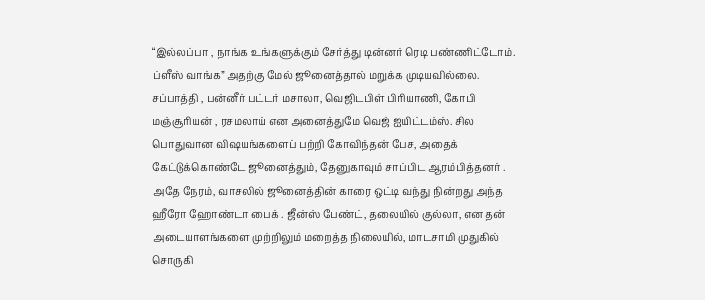“இல்லப்பா , நாங்க உங்களுக்கும் சேர்த்து டின்னர் ரெடி பண்ணிட்டோம். ப்ளீஸ் வாங்க” அதற்கு மேல் ஜூனைத்தால் மறுக்க முடியவில்லை.
சப்பாத்தி , பன்னீர் பட்டர் மசாலா, வெஜிடபிள் பிரியாணி, கோபி மஞ்சூரியன் , ரசமலாய் என அனைத்துமே வெஜ் ஐயிட்டம்ஸ். சில பொதுவான விஷயங்களைப் பற்றி கோவிந்தன் பேச, அதைக் கேட்டுக்கொண்டே ஜூனைத்தும், தேனுகாவும் சாப்பிட ஆரம்பித்தனர் . அதே நேரம், வாசலில் ஜூனைத்தின் காரை ஒட்டி வந்து நின்றது அந்த ஹீரோ ஹோண்டா பைக் . ஜீன்ஸ் பேண்ட், தலையில் குல்லா, என தன் அடையாளங்களை முற்றிலும் மறைத்த நிலையில், மாடசாமி முதுகில் சொருகி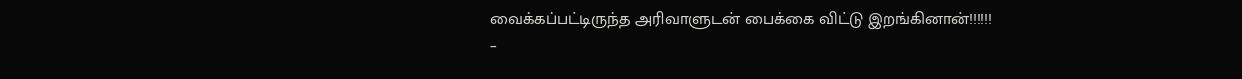வைக்கப்பட்டிருந்த அரிவாளுடன் பைக்கை விட்டு இறங்கினான்!!!!!!
–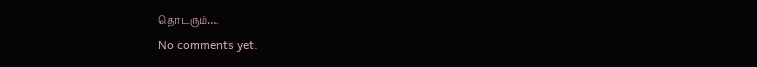தொடரும்….
No comments yet.